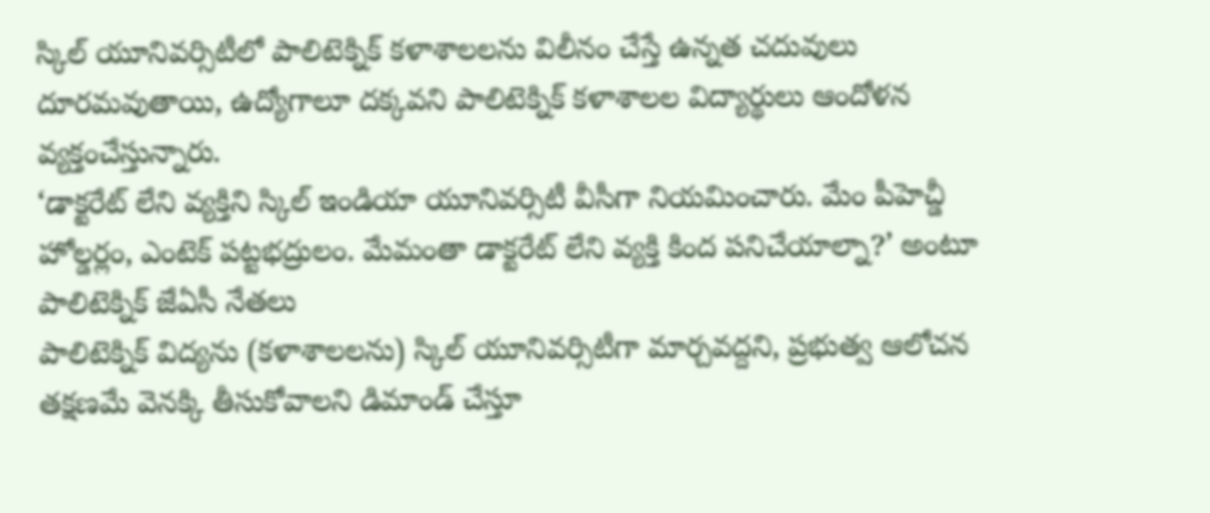స్కిల్ యూనివర్సిటీలో పాలిటెక్నిక్ కళాశాలలను విలీనం చేస్తే ఉన్నత చదువులు దూరమవుతాయి, ఉద్యోగాలూ దక్కవని పాలిటెక్నిక్ కళాశాలల విద్యార్థులు ఆందోళన వ్యక్తంచేస్తున్నారు.
‘డాక్టరేట్ లేని వ్యక్తిని స్కిల్ ఇండియా యూనివర్సిటీ వీసీగా నియమించారు. మేం పీహెచ్డీ హోల్డర్లం, ఎంటెక్ పట్టభద్రులం. మేమంతా డాక్టరేట్ లేని వ్యక్తి కింద పనిచేయాల్నా?’ అంటూ పాలిటెక్నిక్ జేఏసీ నేతలు
పాలిటెక్నిక్ విద్యను (కళాశాలలను) స్కిల్ యూనివర్సిటీగా మార్చవద్దని, ప్రభుత్వ ఆలోచన తక్షణమే వెనక్కి తీసుకోవాలని డిమాండ్ చేస్తూ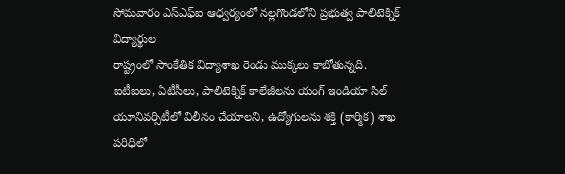సోమవారం ఎస్ఎఫ్ఐ ఆధ్వర్యంలో నల్లగొండలోని ప్రభుత్వ పాలిటెక్నిక్ విద్యార్థుల
రాష్ట్రంలో సాంకేతిక విద్యాశాఖ రెండు ముక్కలు కాబోతున్నది. ఐటీఐలు, ఏటీసీలు, పాలిటెక్నిక్ కాలేజీలను యంగ్ ఇండియా సిల్ యూనివర్సిటీలో విలీనం చేయాలని, ఉద్యోగులను శక్తి (కార్మిక) శాఖ పరిధిలో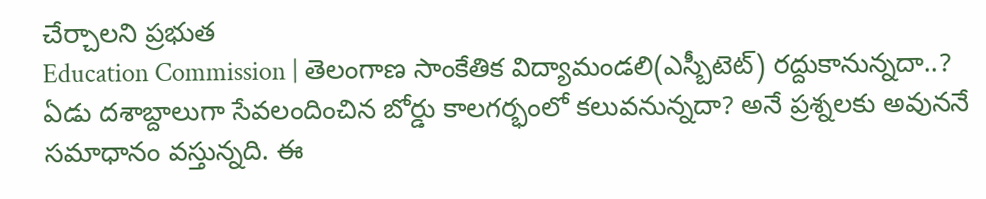చేర్చాలని ప్రభుత
Education Commission | తెలంగాణ సాంకేతిక విద్యామండలి(ఎస్బీటెట్) రద్దుకానున్నదా..? ఏడు దశాబ్దాలుగా సేవలందించిన బోర్డు కాలగర్భంలో కలువనున్నదా? అనే ప్రశ్నలకు అవుననే సమాధానం వస్తున్నది. ఈ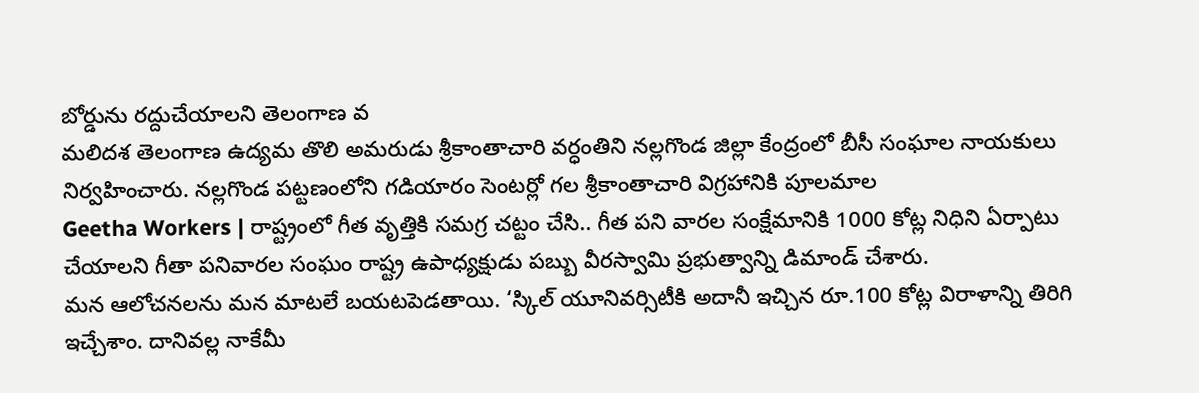బోర్డును రద్దుచేయాలని తెలంగాణ వ
మలిదశ తెలంగాణ ఉద్యమ తొలి అమరుడు శ్రీకాంతాచారి వర్ధంతిని నల్లగొండ జిల్లా కేంద్రంలో బీసీ సంఘాల నాయకులు నిర్వహించారు. నల్లగొండ పట్టణంలోని గడియారం సెంటర్లో గల శ్రీకాంతాచారి విగ్రహానికి పూలమాల
Geetha Workers | రాష్ట్రంలో గీత వృత్తికి సమగ్ర చట్టం చేసి.. గీత పని వారల సంక్షేమానికి 1000 కోట్ల నిధిని ఏర్పాటు చేయాలని గీతా పనివారల సంఘం రాష్ట్ర ఉపాధ్యక్షుడు పబ్బు వీరస్వామి ప్రభుత్వాన్ని డిమాండ్ చేశారు.
మన ఆలోచనలను మన మాటలే బయటపెడతాయి. ‘స్కిల్ యూనివర్సిటీకి అదానీ ఇచ్చిన రూ.100 కోట్ల విరాళాన్ని తిరిగి ఇచ్చేశాం. దానివల్ల నాకేమీ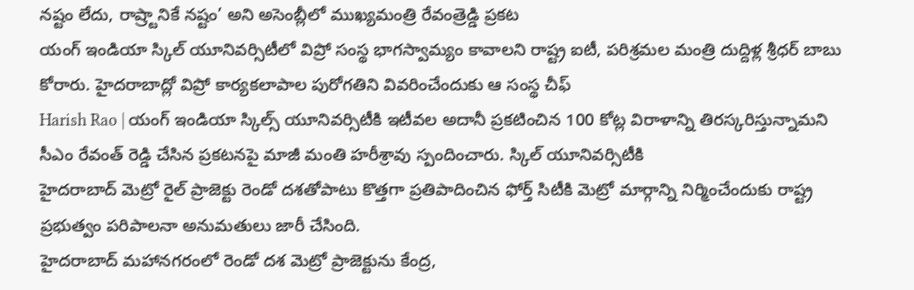నష్టం లేదు, రాష్ర్టానికే నష్టం’ అని అసెంబ్లీలో ముఖ్యమంత్రి రేవంత్రెడ్డి ప్రకట
యంగ్ ఇండియా స్కిల్ యూనివర్సిటీలో విప్రో సంస్థ భాగస్వామ్యం కావాలని రాష్ట్ర ఐటీ, పరిశ్రమల మంత్రి దుద్దిళ్ల శ్రీధర్ బాబు కోరారు. హైదరాబాద్లో విప్రో కార్యకలాపాల పురోగతిని వివరించేందుకు ఆ సంస్థ చీఫ్
Harish Rao | యంగ్ ఇండియా స్కిల్స్ యూనివర్సిటీకి ఇటీవల అదానీ ప్రకటించిన 100 కోట్ల విరాళాన్ని తిరస్కరిస్తున్నామని సీఎం రేవంత్ రెడ్డి చేసిన ప్రకటనపై మాజీ మంతి హరీశ్రావు స్పందించారు. స్కిల్ యూనివర్సిటీకి
హైదరాబాద్ మెట్రో రైల్ ప్రాజెక్టు రెండో దశతోపాటు కొత్తగా ప్రతిపాదించిన ఫోర్త్ సిటీకి మెట్రో మార్గాన్ని నిర్మించేందుకు రాష్ట్ర ప్రభుత్వం పరిపాలనా అనుమతులు జారీ చేసింది.
హైదరాబాద్ మహానగరంలో రెండో దశ మెట్రో ప్రాజెక్టును కేంద్ర,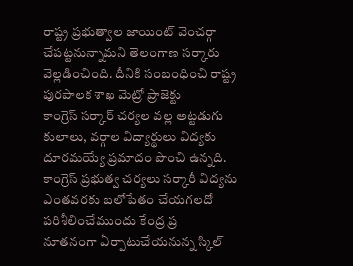రాష్ట్ర ప్రభుత్వాల జాయింట్ వెంచర్గా చేపట్టనున్నామని తెలంగాణ సర్కారు వెల్లడించింది. దీనికి సంబంధించి రాష్ట్ర పురపాలక శాఖ మెట్రో ప్రాజెక్టు
కాంగ్రెస్ సర్కార్ చర్యల వల్ల అట్టడుగు కులాలు, వర్గాల విద్యార్థులు విద్యకు దూరమయ్యే ప్రమాదం పొంచి ఉన్నది. కాంగ్రెస్ ప్రభుత్వ చర్యలు సర్కారీ విద్యను ఎంతవరకు బలోపేతం చేయగలదో పరిశీలించేముందు కేంద్ర ప్ర
నూతనంగా ఏర్పాటుచేయనున్న స్కిల్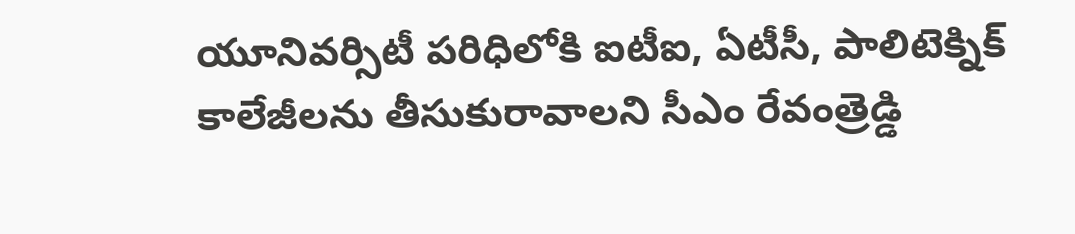యూనివర్సిటీ పరిధిలోకి ఐటీఐ, ఏటీసీ, పాలిటెక్నిక్ కాలేజీలను తీసుకురావాలని సీఎం రేవంత్రెడ్డి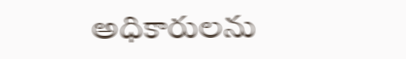అధికారులను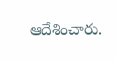ఆదేశించారు.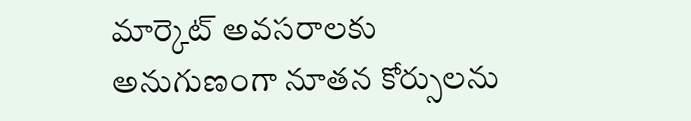మార్కెట్ అవసరాలకు అనుగుణంగా నూతన కోర్సులను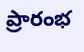ప్రారంభ